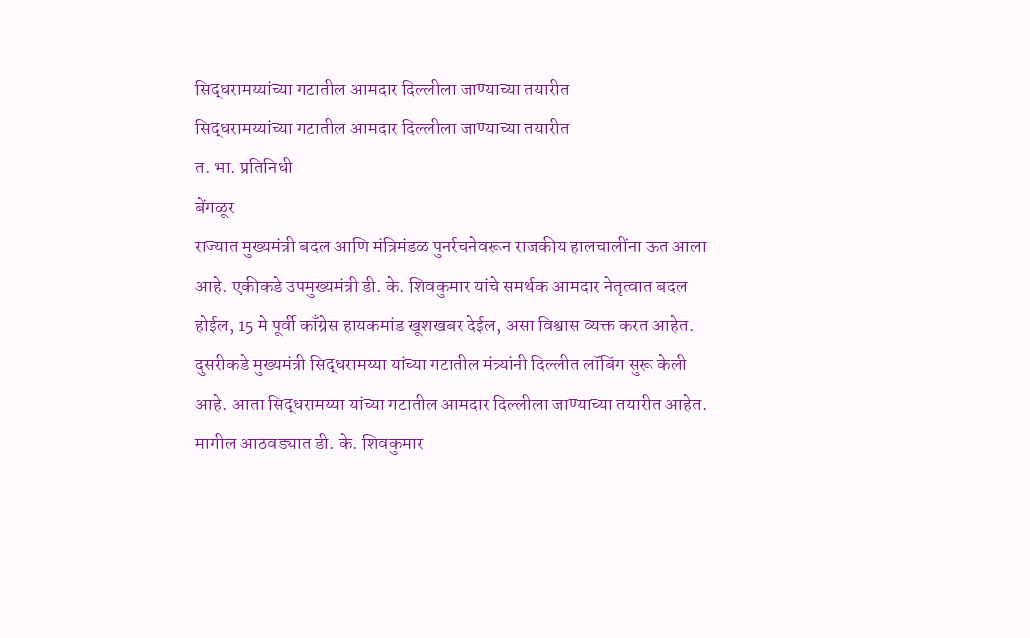सिद्धरामय्यांच्या गटातील आमदार दिल्लीला जाण्याच्या तयारीत
सिद्धरामय्यांच्या गटातील आमदार दिल्लीला जाण्याच्या तयारीत
त. भा. प्रतिनिधी
बेंगळूर
राज्यात मुख्यमंत्री बदल आणि मंत्रिमंडळ पुनर्रचनेवरून राजकीय हालचालींना ऊत आला आहे. एकीकडे उपमुख्यमंत्री डी. के. शिवकुमार यांचे समर्थक आमदार नेतृत्वात बदल होईल, 15 मे पूर्वी काँग्रेस हायकमांड खूशखबर देईल, असा विश्वास व्यक्त करत आहेत. दुसरीकडे मुख्यमंत्री सिद्धरामय्या यांच्या गटातील मंत्र्यांनी दिल्लीत लॉबिंग सुरू केली आहे. आता सिद्धरामय्या यांच्या गटातील आमदार दिल्लीला जाण्याच्या तयारीत आहेत.
मागील आठवड्यात डी. के. शिवकुमार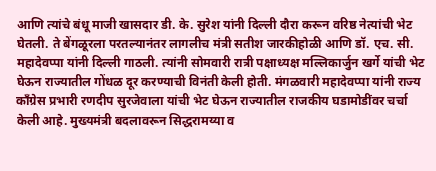आणि त्यांचे बंधू माजी खासदार डी. के. सुरेश यांनी दिल्ली दौरा करून वरिष्ठ नेत्यांची भेट घेतली. ते बेंगळूरला परतल्यानंतर लागलीच मंत्री सतीश जारकीहोळी आणि डॉ. एच. सी. महादेवप्पा यांनी दिल्ली गाठली. त्यांनी सोमवारी रात्री पक्षाध्यक्ष मल्लिकार्जुन खर्गे यांची भेट घेऊन राज्यातील गोंधळ दूर करण्याची विनंती केली होती. मंगळवारी महादेवप्पा यांनी राज्य काँग्रेस प्रभारी रणदीप सुरजेवाला यांची भेट घेऊन राज्यातील राजकीय घडामोडींवर चर्चा केली आहे. मुख्यमंत्री बदलावरून सिद्धरामय्या व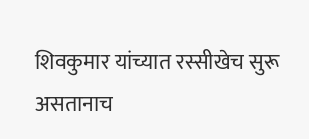शिवकुमार यांच्यात रस्सीखेच सुरू असतानाच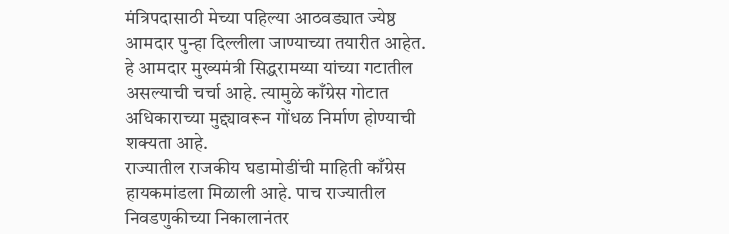मंत्रिपदासाठी मेच्या पहिल्या आठवड्यात ज्येष्ठ आमदार पुन्हा दिल्लीला जाण्याच्या तयारीत आहेत. हे आमदार मुख्यमंत्री सिद्धरामय्या यांच्या गटातील असल्याची चर्चा आहे. त्यामुळे काँग्रेस गोटात अधिकाराच्या मुद्द्यावरून गोंधळ निर्माण होण्याची शक्यता आहे.
राज्यातील राजकीय घडामोडींची माहिती काँग्रेस हायकमांडला मिळाली आहे. पाच राज्यातील निवडणुकीच्या निकालानंतर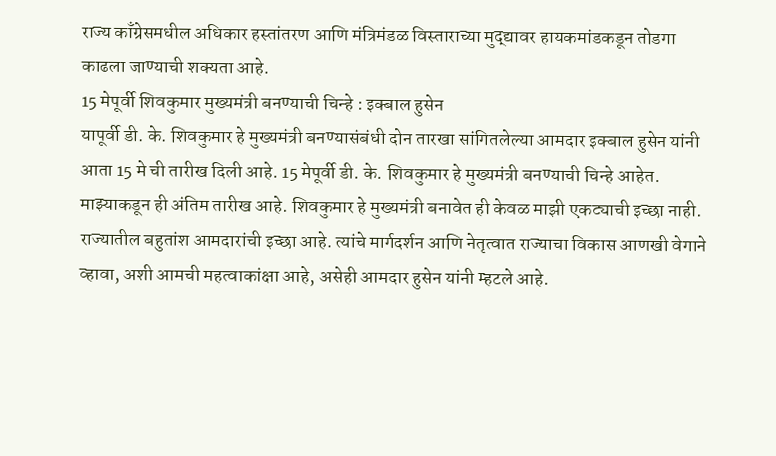राज्य काँग्रेसमधील अधिकार हस्तांतरण आणि मंत्रिमंडळ विस्ताराच्या मुद्द्यावर हायकमांडकडून तोडगा काढला जाण्याची शक्यता आहे.
15 मेपूर्वी शिवकुमार मुख्यमंत्री बनण्याची चिन्हे : इक्बाल हुसेन
यापूर्वी डी. के. शिवकुमार हे मुख्यमंत्री बनण्यासंबंधी दोन तारखा सांगितलेल्या आमदार इक्बाल हुसेन यांनी आता 15 मे ची तारीख दिली आहे. 15 मेपूर्वी डी. के. शिवकुमार हे मुख्यमंत्री बनण्याची चिन्हे आहेत. माझ्याकडून ही अंतिम तारीख आहे. शिवकुमार हे मुख्यमंत्री बनावेत ही केवळ माझी एकट्याची इच्छा नाही. राज्यातील बहुतांश आमदारांची इच्छा आहे. त्यांचे मार्गदर्शन आणि नेतृत्वात राज्याचा विकास आणखी वेगाने व्हावा, अशी आमची महत्वाकांक्षा आहे, असेही आमदार हुसेन यांनी म्हटले आहे.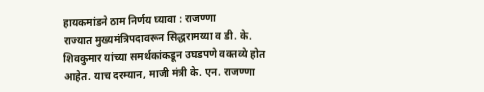हायकमांडने ठाम निर्णय घ्यावा : राजण्णा
राज्यात मुख्यमंत्रिपदावरून सिद्धरामय्या व डी. के. शिवकुमार यांच्या समर्थकांकडून उघडपणे वक्तव्ये होत आहेत. याच दरम्यान, माजी मंत्री के. एन. राजण्णा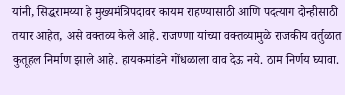यांनी, सिद्धरामय्या हे मुख्यमंत्रिपदावर कायम राहण्यासाठी आणि पदत्याग दोन्हीसाठी तयार आहेत, असे वक्तव्य केले आहे. राजण्णा यांच्या वक्तव्यामुळे राजकीय वर्तुळात कुतूहल निर्माण झाले आहे. हायकमांडने गोंधळाला वाव देऊ नये. ठाम निर्णय घ्यावा.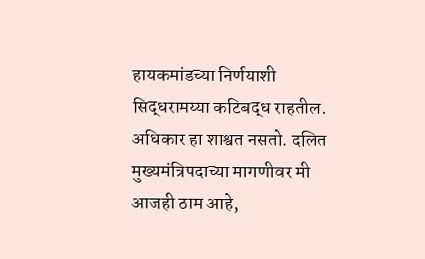हायकमांडच्या निर्णयाशी सिद्धरामय्या कटिबद्ध राहतील. अधिकार हा शाश्वत नसतो. दलित मुख्यमंत्रिपदाच्या मागणीवर मी आजही ठाम आहे,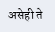असेही ते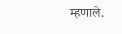म्हणाले.